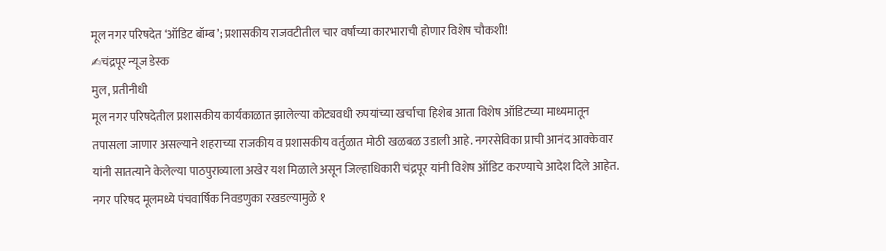मूल नगर परिषदेत ‘ऑडिट बॉम्ब’; प्रशासकीय राजवटीतील चार वर्षांच्या कारभाराची होणार विशेष चौकशी!
✍चंद्रपूर न्यूज डेस्क
मुल, प्रतीनीधी
मूल नगर परिषदेतील प्रशासकीय कार्यकाळात झालेल्या कोट्यवधी रुपयांच्या खर्चाचा हिशेब आता विशेष ऑडिटच्या माध्यमातून तपासला जाणार असल्याने शहराच्या राजकीय व प्रशासकीय वर्तुळात मोठी खळबळ उडाली आहे. नगरसेविका प्राची आनंद आक्केवार यांनी सातत्याने केलेल्या पाठपुराव्याला अखेर यश मिळाले असून जिल्हाधिकारी चंद्रपूर यांनी विशेष ऑडिट करण्याचे आदेश दिले आहेत.
नगर परिषद मूलमध्ये पंचवार्षिक निवडणुका रखडल्यामुळे १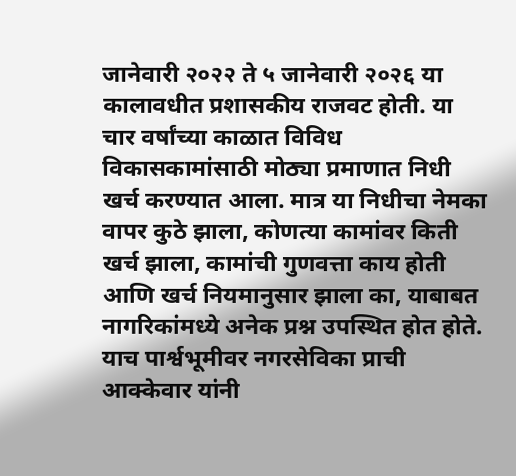जानेवारी २०२२ ते ५ जानेवारी २०२६ या कालावधीत प्रशासकीय राजवट होती. या चार वर्षांच्या काळात विविध विकासकामांसाठी मोठ्या प्रमाणात निधी खर्च करण्यात आला. मात्र या निधीचा नेमका वापर कुठे झाला, कोणत्या कामांवर किती खर्च झाला, कामांची गुणवत्ता काय होती आणि खर्च नियमानुसार झाला का, याबाबत नागरिकांमध्ये अनेक प्रश्न उपस्थित होत होते.
याच पार्श्वभूमीवर नगरसेविका प्राची आक्केवार यांनी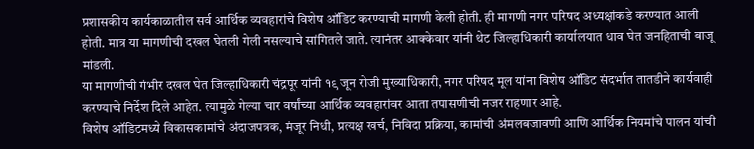प्रशासकीय कार्यकाळातील सर्व आर्थिक व्यवहारांचे विशेष ऑडिट करण्याची मागणी केली होती. ही मागणी नगर परिषद अध्यक्षांकडे करण्यात आली होती. मात्र या मागणीची दखल घेतली गेली नसल्याचे सांगितले जाते. त्यानंतर आक्केवार यांनी थेट जिल्हाधिकारी कार्यालयात धाव घेत जनहिताची बाजू मांडली.
या मागणीची गंभीर दखल घेत जिल्हाधिकारी चंद्रपूर यांनी १९ जून रोजी मुख्याधिकारी, नगर परिषद मूल यांना विशेष ऑडिट संदर्भात तातडीने कार्यवाही करण्याचे निर्देश दिले आहेत. त्यामुळे गेल्या चार वर्षांच्या आर्थिक व्यवहारांवर आता तपासणीची नजर राहणार आहे.
विशेष ऑडिटमध्ये विकासकामांचे अंदाजपत्रक, मंजूर निधी, प्रत्यक्ष खर्च, निविदा प्रक्रिया, कामांची अंमलबजावणी आणि आर्थिक नियमांचे पालन यांची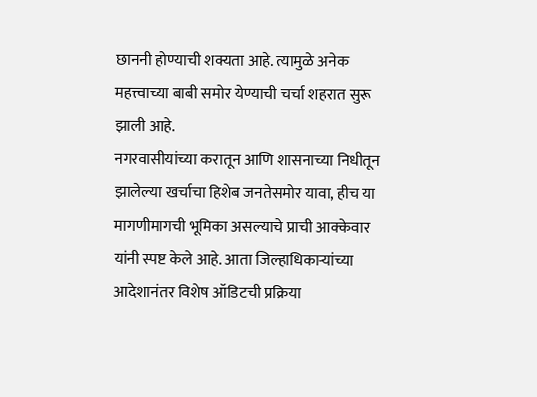छाननी होण्याची शक्यता आहे. त्यामुळे अनेक महत्त्वाच्या बाबी समोर येण्याची चर्चा शहरात सुरू झाली आहे.
नगरवासीयांच्या करातून आणि शासनाच्या निधीतून झालेल्या खर्चाचा हिशेब जनतेसमोर यावा, हीच या मागणीमागची भूमिका असल्याचे प्राची आक्केवार यांनी स्पष्ट केले आहे. आता जिल्हाधिकाऱ्यांच्या आदेशानंतर विशेष ऑडिटची प्रक्रिया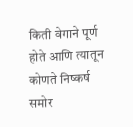किती वेगाने पूर्ण होते आणि त्यातून कोणते निष्कर्ष समोर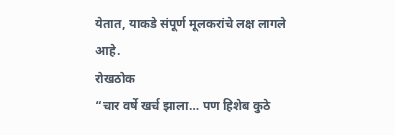येतात, याकडे संपूर्ण मूलकरांचे लक्ष लागले आहे.
रोखठोक
“चार वर्षे खर्च झाला… पण हिशेब कुठे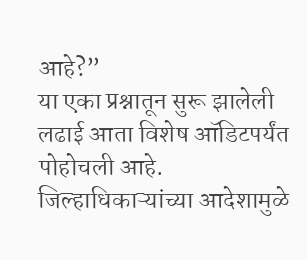आहे?”
या एका प्रश्नातून सुरू झालेली लढाई आता विशेष ऑडिटपर्यंत पोहोचली आहे. जिल्हाधिकाऱ्यांच्या आदेशामुळे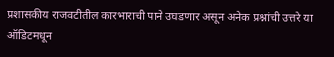प्रशासकीय राजवटीतील कारभाराची पाने उघडणार असून अनेक प्रश्नांची उत्तरे या ऑडिटमधून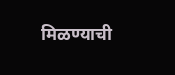मिळण्याची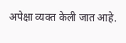अपेक्षा व्यक्त केली जात आहे.